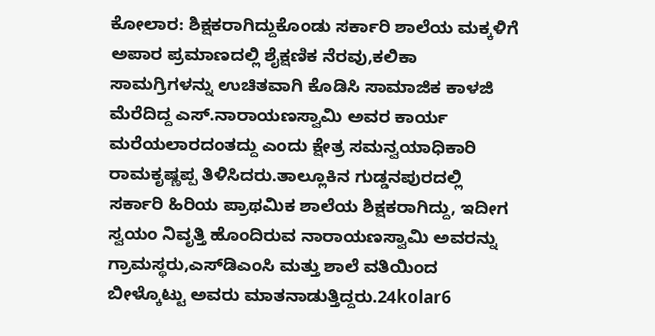ಕೋಲಾರ: ಶಿಕ್ಷಕರಾಗಿದ್ದುಕೊಂಡು ಸರ್ಕಾರಿ ಶಾಲೆಯ ಮಕ್ಕಳಿಗೆ ಅಪಾರ ಪ್ರಮಾಣದಲ್ಲಿ ಶೈಕ್ಷಣಿಕ ನೆರವು,ಕಲಿಕಾ ಸಾಮಗ್ರಿಗಳನ್ನು ಉಚಿತವಾಗಿ ಕೊಡಿಸಿ ಸಾಮಾಜಿಕ ಕಾಳಜಿ ಮೆರೆದಿದ್ದ ಎಸ್.ನಾರಾಯಣಸ್ವಾಮಿ ಅವರ ಕಾರ್ಯ ಮರೆಯಲಾರದಂತದ್ದು ಎಂದು ಕ್ಷೇತ್ರ ಸಮನ್ವಯಾಧಿಕಾರಿ ರಾಮಕೃಷ್ಣಪ್ಪ ತಿಳಿಸಿದರು.ತಾಲ್ಲೂಕಿನ ಗುಡ್ಡನಪುರದಲ್ಲಿ ಸರ್ಕಾರಿ ಹಿರಿಯ ಪ್ರಾಥಮಿಕ ಶಾಲೆಯ ಶಿಕ್ಷಕರಾಗಿದ್ದು, ಇದೀಗ ಸ್ವಯಂ ನಿವೃತ್ತಿ ಹೊಂದಿರುವ ನಾರಾಯಣಸ್ವಾಮಿ ಅವರನ್ನು ಗ್ರಾಮಸ್ಥರು,ಎಸ್‍ಡಿಎಂಸಿ ಮತ್ತು ಶಾಲೆ ವತಿಯಿಂದ ಬೀಳ್ಕೊಟ್ಟು ಅವರು ಮಾತನಾಡುತ್ತಿದ್ದರು.24kolar6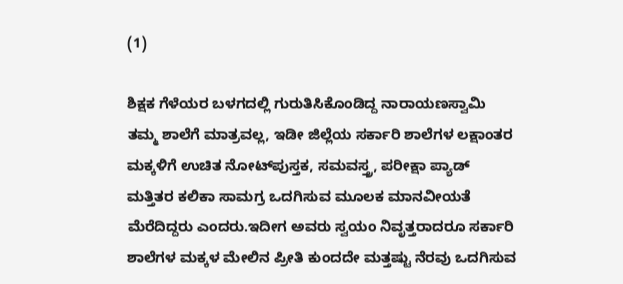(1)

ಶಿಕ್ಷಕ ಗೆಳೆಯರ ಬಳಗದಲ್ಲಿ ಗುರುತಿಸಿಕೊಂಡಿದ್ದ ನಾರಾಯಣಸ್ವಾಮಿ ತಮ್ಮ ಶಾಲೆಗೆ ಮಾತ್ರವಲ್ಲ, ಇಡೀ ಜಿಲ್ಲೆಯ ಸರ್ಕಾರಿ ಶಾಲೆಗಳ ಲಕ್ಷಾಂತರ ಮಕ್ಕಳಿಗೆ ಉಚಿತ ನೋಟ್‍ಪುಸ್ತಕ, ಸಮವಸ್ತ್ರ, ಪರೀಕ್ಷಾ ಪ್ಯಾಡ್ ಮತ್ತಿತರ ಕಲಿಕಾ ಸಾಮಗ್ರ ಒದಗಿಸುವ ಮೂಲಕ ಮಾನವೀಯತೆ ಮೆರೆದಿದ್ದರು ಎಂದರು.ಇದೀಗ ಅವರು ಸ್ವಯಂ ನಿವೃತ್ತರಾದರೂ ಸರ್ಕಾರಿ ಶಾಲೆಗಳ ಮಕ್ಕಳ ಮೇಲಿನ ಪ್ರೀತಿ ಕುಂದದೇ ಮತ್ತಷ್ಟು ನೆರವು ಒದಗಿಸುವ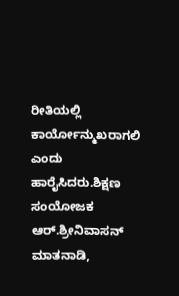ರೀತಿಯಲ್ಲಿ ಕಾರ್ಯೋನ್ಮುಖರಾಗಲಿ ಎಂದು ಹಾರೈಸಿದರು.ಶಿಕ್ಷಣ ಸಂಯೋಜಕ ಆರ್.ಶ್ರೀನಿವಾಸನ್ ಮಾತನಾಡಿ,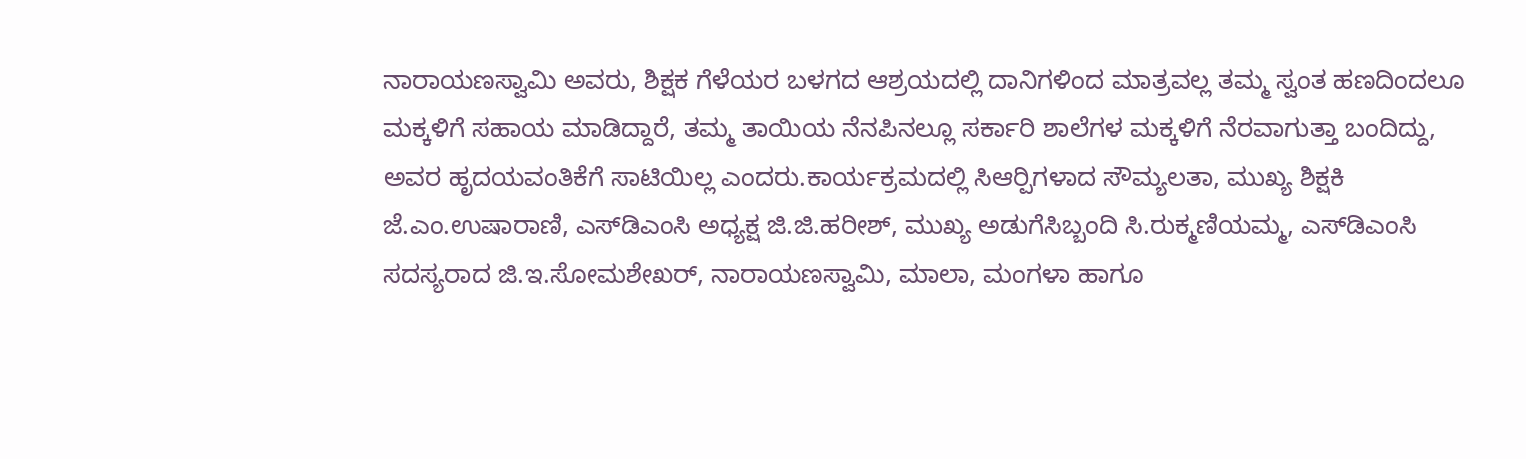ನಾರಾಯಣಸ್ವಾಮಿ ಅವರು, ಶಿಕ್ಷಕ ಗೆಳೆಯರ ಬಳಗದ ಆಶ್ರಯದಲ್ಲಿ ದಾನಿಗಳಿಂದ ಮಾತ್ರವಲ್ಲ ತಮ್ಮ ಸ್ವಂತ ಹಣದಿಂದಲೂ ಮಕ್ಕಳಿಗೆ ಸಹಾಯ ಮಾಡಿದ್ದಾರೆ, ತಮ್ಮ ತಾಯಿಯ ನೆನಪಿನಲ್ಲೂ ಸರ್ಕಾರಿ ಶಾಲೆಗಳ ಮಕ್ಕಳಿಗೆ ನೆರವಾಗುತ್ತಾ ಬಂದಿದ್ದು, ಅವರ ಹೃದಯವಂತಿಕೆಗೆ ಸಾಟಿಯಿಲ್ಲ ಎಂದರು.ಕಾರ್ಯಕ್ರಮದಲ್ಲಿ ಸಿಆರ್‍ಪಿಗಳಾದ ಸೌಮ್ಯಲತಾ, ಮುಖ್ಯ ಶಿಕ್ಷಕಿ ಜೆ.ಎಂ.ಉಷಾರಾಣಿ, ಎಸ್‍ಡಿಎಂಸಿ ಅಧ್ಯಕ್ಷ ಜಿ.ಜಿ.ಹರೀಶ್, ಮುಖ್ಯ ಅಡುಗೆಸಿಬ್ಬಂದಿ ಸಿ.ರುಕ್ಮಣಿಯಮ್ಮ, ಎಸ್‍ಡಿಎಂಸಿ ಸದಸ್ಯರಾದ ಜಿ.ಇ.ಸೋಮಶೇಖರ್, ನಾರಾಯಣಸ್ವಾಮಿ, ಮಾಲಾ, ಮಂಗಳಾ ಹಾಗೂ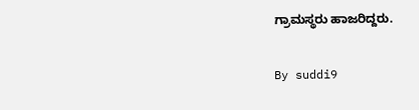ಗ್ರಾಮಸ್ಥರು ಹಾಜರಿದ್ದರು.

By suddi9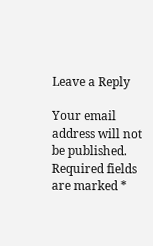Leave a Reply

Your email address will not be published. Required fields are marked *